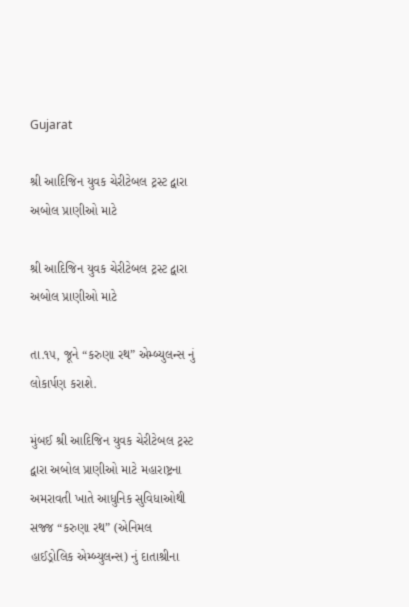Gujarat

શ્રી આદિજિન યુવક ચેરીટેબલ ટ્રસ્ટ દ્વારા અબોલ પ્રાણીઓ માટે

શ્રી આદિજિન યુવક ચેરીટેબલ ટ્રસ્ટ દ્વારા અબોલ પ્રાણીઓ માટે

તા.૧૫, જૂને “કરુણા રથ” એમ્બ્યુલન્સ નું લોકાર્પણ કરાશે.

મુંબઈ શ્રી આદિજિન યુવક ચેરીટેબલ ટ્રસ્ટ દ્વારા અબોલ પ્રાણીઓ માટે મહારાષ્ટ્રના અમરાવતી ખાતે આધુનિક સુવિધાઓથી સજ્જ “કરુણા રથ” (એનિમલ હાઈડ્રોલિક એમ્બ્યુલન્સ) નું દાતાશ્રીના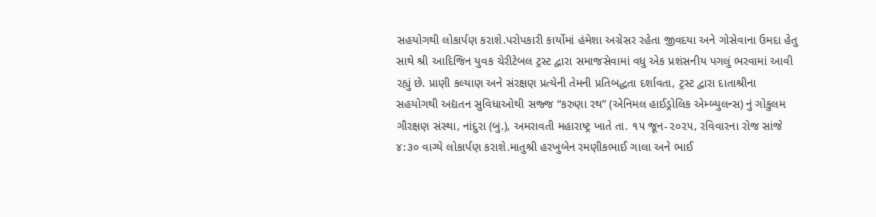સહયોગથી લોકાર્પણ કરાશે.પરોપકારી કાર્યોમાં હંમેશા અગ્રેસર રહેતા જીવદયા અને ગોસેવાના ઉમદા હેતુ સાથે શ્રી આદિજિન યુવક ચેરીટેબલ ટ્રસ્ટ દ્વારા સમાજસેવામાં વધુ એક પ્રશંસનીય પગલું ભરવામાં આવી રહ્યું છે. પ્રાણી કલ્યાણ અને સંરક્ષણ પ્રત્યેની તેમની પ્રતિબદ્ધતા દર્શાવતા, ટ્રસ્ટ દ્વારા દાતાશ્રીના સહયોગથી અદ્યતન સુવિધાઓથી સજ્જ “કરુણા રથ” (એનિમલ હાઈડ્રોલિક એમ્બ્યુલન્સ) નું ગોકુલમ ગૌરક્ષણ સંસ્થા, નાંદુરા (બુ.), અમરાવતી મહારાષ્ટ્ર ખાતે તા. ૧૫ જૂન-૨૦૨૫, રવિવારના રોજ સાંજે ૪:૩૦ વાગ્યે લોકાર્પણ કરાશે.માતુશ્રી હરખુબેન રમણીકભાઈ ગાલા અને ભાઈ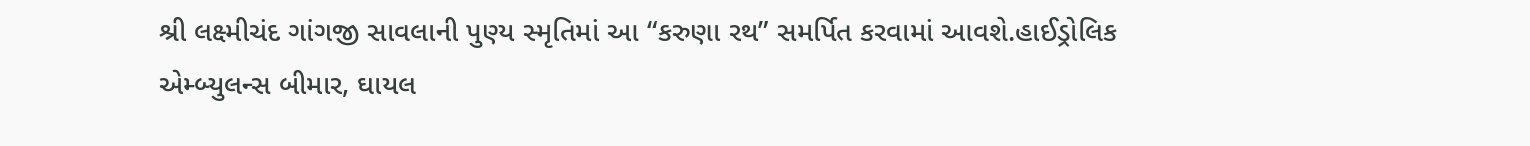શ્રી લક્ષ્મીચંદ ગાંગજી સાવલાની પુણ્ય સ્મૃતિમાં આ “કરુણા રથ” સમર્પિત કરવામાં આવશે.હાઈડ્રોલિક એમ્બ્યુલન્સ બીમાર, ઘાયલ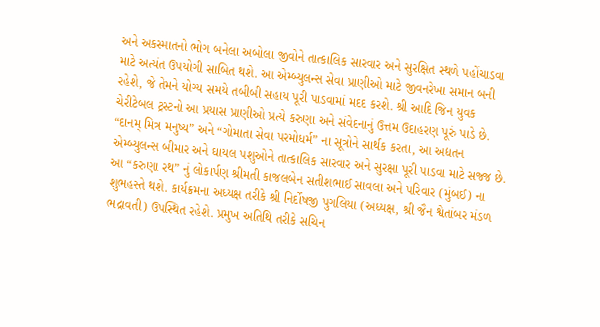અને અકસ્માતનો ભોગ બનેલા અબોલા જીવોને તાત્કાલિક સારવાર અને સુરક્ષિત સ્થળે પહોંચાડવા માટે અત્યંત ઉપયોગી સાબિત થશે. આ એમ્બ્યુલન્સ સેવા પ્રાણીઓ માટે જીવનરેખા સમાન બની રહેશે, જે તેમને યોગ્ય સમયે તબીબી સહાય પૂરી પાડવામાં મદદ કરશે. શ્રી આદિ જિન યુવક ચેરીટેબલ ટ્રસ્ટનો આ પ્રયાસ પ્રાણીઓ પ્રત્યે કરુણા અને સંવેદનાનું ઉત્તમ ઉદાહરણ પૂરું પાડે છે. “દાનમ્ મિત્ર મનુષ્ય” અને “ગોમાતા સેવા પરમોધર્મ” ના સૂત્રોને સાર્થક કરતા, આ અદ્યતન એમ્બ્યુલન્સ બીમાર અને ઘાયલ પશુઓને તાત્કાલિક સારવાર અને સુરક્ષા પૂરી પાડવા માટે સજ્જ છે.
આ “કરુણા રથ” નું લોકાર્પણ શ્રીમતી કાજલબેન સતીશભાઈ સાવલા અને પરિવાર (મુંબઈ) ના શુભહસ્તે થશે. કાર્યક્રમના અધ્યક્ષ તરીકે શ્રી નિર્દોષજી પુગલિયા (અધ્યક્ષ, શ્રી જૈન શ્વેતાંબર મંડળ ભદ્રાવતી) ઉપસ્થિત રહેશે. પ્રમુખ અતિથિ તરીકે સચિન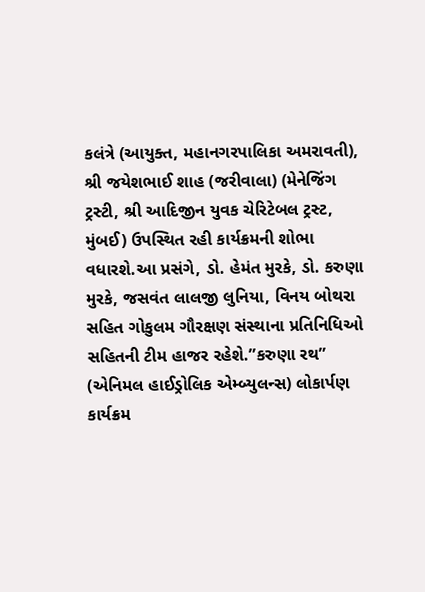કલંત્રે (આયુક્ત, મહાનગરપાલિકા અમરાવતી), શ્રી જયેશભાઈ શાહ (જરીવાલા) (મેનેજિંગ ટ્રસ્ટી, શ્રી આદિજીન યુવક ચેરિટેબલ ટ્રસ્ટ, મુંબઈ) ઉપસ્થિત રહી કાર્યક્રમની શોભા વધારશે.આ પ્રસંગે, ડો. હેમંત મુરકે, ડો. કરુણા મુરકે, જસવંત લાલજી લુનિયા, વિનય બોથરા સહિત ગોકુલમ ગૌરક્ષણ સંસ્થાના પ્રતિનિધિઓ સહિતની ટીમ હાજર રહેશે.”કરુણા રથ” (એનિમલ હાઈડ્રોલિક એમ્બ્યુલન્સ) લોકાર્પણ કાર્યક્રમ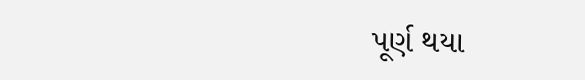પૂર્ણ થયા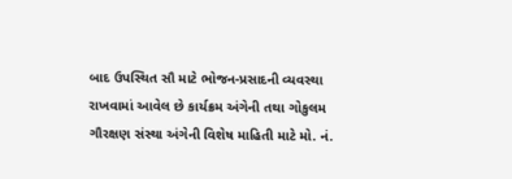બાદ ઉપસ્થિત સૌ માટે ભોજન-પ્રસાદની વ્યવસ્થા રાખવામાં આવેલ છે કાર્યક્રમ અંગેની તથા ગોકુલમ ગૌરક્ષણ સંસ્થા અંગેની વિશેષ માહિતી માટે મો. નં.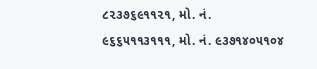૮૨૩૭૬૯૧૧૨૧, મો. નં. ૯૬૬૫૧૧૩૧૧૧, મો. નં. ૯૩૭૧૪૦૫૧૦૪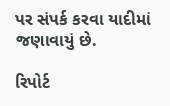પર સંપર્ક કરવા યાદીમાં જણાવાયું છે.

રિપોર્ટ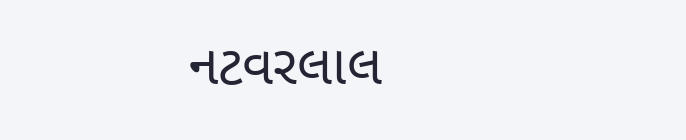નટવરલાલ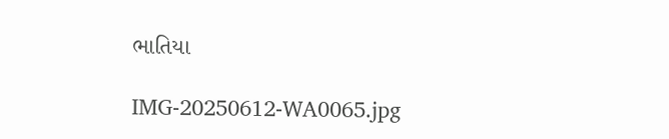ભાતિયા

IMG-20250612-WA0065.jpg